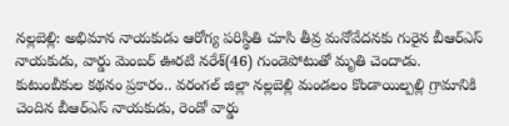నల్లబెల్లి: అభిమాన నాయకుడు ఆరోగ్య పరిస్థితి చూసి తీవ్ర మనోవేదనకు గురైన బీఆర్ఎస్ నాయకుడు, వార్డు మెంబర్ ఊరటి నరేశ్(46) గుండెపోటుతో మృతి చెందాడు. కుటుంబీకుల కథనం ప్రకారం.. వరంగల్ జిల్లా నల్లబెల్లి మండలం కొండాయిల్పల్లి గ్రామానికి చెందిన బీఆర్ఎస్ నాయకుడు, రెండో వార్డు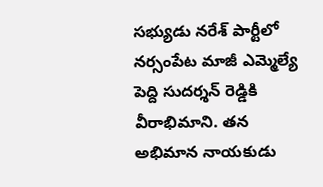సభ్యుడు నరేశ్ పార్టీలో నర్సంపేట మాజీ ఎమ్మెల్యే పెద్ది సుదర్శన్ రెడ్డికి వీరాభిమాని. తన అభిమాన నాయకుడు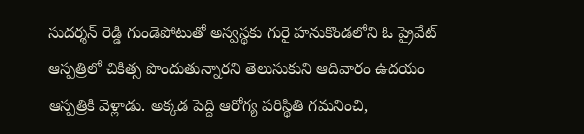సుదర్శన్ రెడ్డి గుండెపోటుతో అస్వస్థకు గురై హనుకొండలోని ఓ ప్రైవేట్ ఆస్పత్రిలో చికిత్స పొందుతున్నారని తెలుసుకుని ఆదివారం ఉదయం ఆస్పత్రికి వెళ్లాడు. అక్కడ పెద్ది ఆరోగ్య పరిస్థితి గమనించి,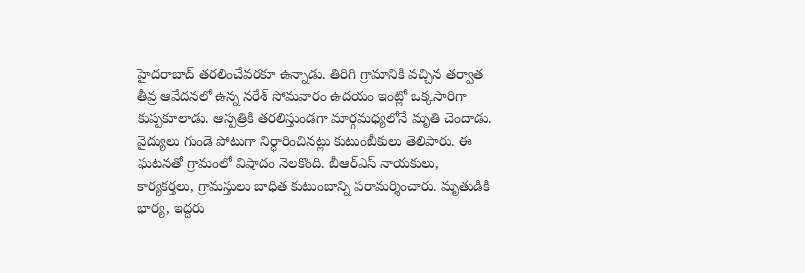హైదరాబాద్ తరలించేవరకూ ఉన్నాడు. తిరిగి గ్రామానికి వచ్చిన తర్వాత తీవ్ర ఆవేదనలో ఉన్న నరేశ్ సోమవారం ఉదయం ఇంట్లో ఒక్కసారిగా కుప్పకూలాడు. ఆస్పత్రికి తరలిస్తుండగా మార్గమధ్యలోనే మృతి చెందాడు. వైద్యులు గుండె పోటుగా నిర్ధారించినట్లు కుటుంబీకులు తెలిపారు. ఈ ఘటనతో గ్రామంలో విషాదం నెలకొంది. బీఆర్ఎస్ నాయకులు, కార్యకర్తలు, గ్రామస్తులు బాధిత కుటుంబాన్ని పరామర్శించారు. మృతుడికి భార్య, ఇద్దరు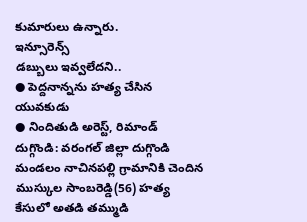కుమారులు ఉన్నారు.
ఇన్సూరెన్స్
డబ్బులు ఇవ్వలేదని..
● పెద్దనాన్నను హత్య చేసిన యువకుడు
● నిందితుడి అరెస్ట్, రిమాండ్
దుగ్గొండి: వరంగల్ జిల్లా దుగ్గొండి మండలం నాచినపల్లి గ్రామానికి చెందిన ముస్కుల సాంబరెడ్డి(56) హత్య కేసులో అతడి తమ్ముడి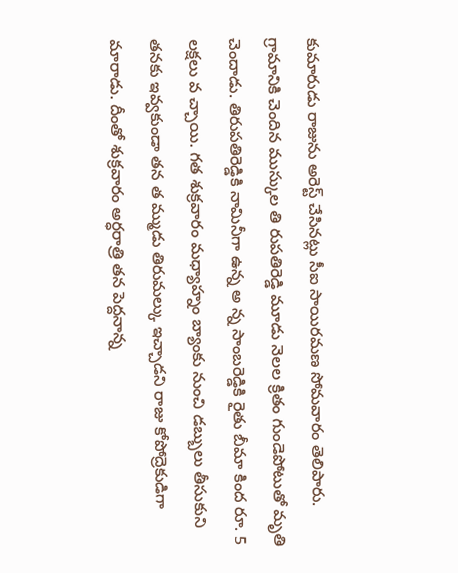కుమారుడు రాజును అరెస్ట్ చేసినట్లు సీఐ సాయిరమణ సోమవారం తెలిపారు. గ్రామానికి చెందిన ముస్కుల తి రుపతిరెడ్డి మూడు నెలల క్రితం గుండెపోటుతో మృతి చెందాడు. తిరుపతిరెడ్డికి నామినీగా ఉన్న అ న్న సాంబరెడ్డికి రైతు బీమా కింద రూ. 5 లక్షలు వ చ్చాయి. గత శుక్రవారం మధ్యాహ్నం బ్యాంకు నుంచి డబ్బులు తీసుకుని తనకు ఇవ్వకుండా తన త మ్ముడు తిరుమల్కు ఇచ్చాడని రాజు కోపోద్రెకుడిగా మారాడు. దీంతో శుక్రవారం అర్ధరాత్రి తన పెద్దనాన్న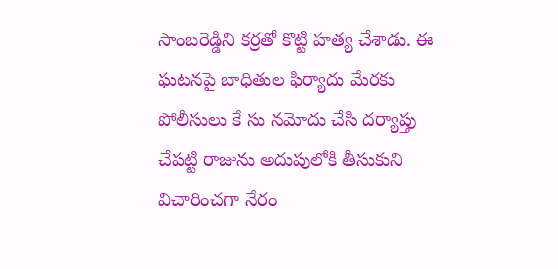సాంబరెడ్డిని కర్రతో కొట్టి హత్య చేశాడు. ఈ ఘటనపై బాధితుల ఫిర్యాదు మేరకు పోలీసులు కే సు నమోదు చేసి దర్యాప్తు చేపట్టి రాజును అదుపులోకి తీసుకుని విచారించగా నేరం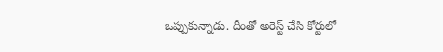ఒప్పుకున్నాడు. దీంతో అరెస్ట్ చేసి కోర్టులో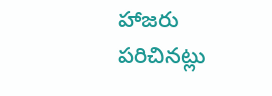హాజరు పరిచినట్లు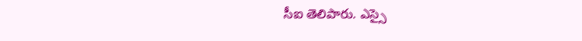సీఐ తెలిపారు. ఎస్సై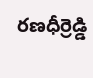రణధీర్రెడ్డి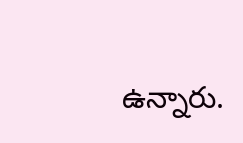ఉన్నారు.